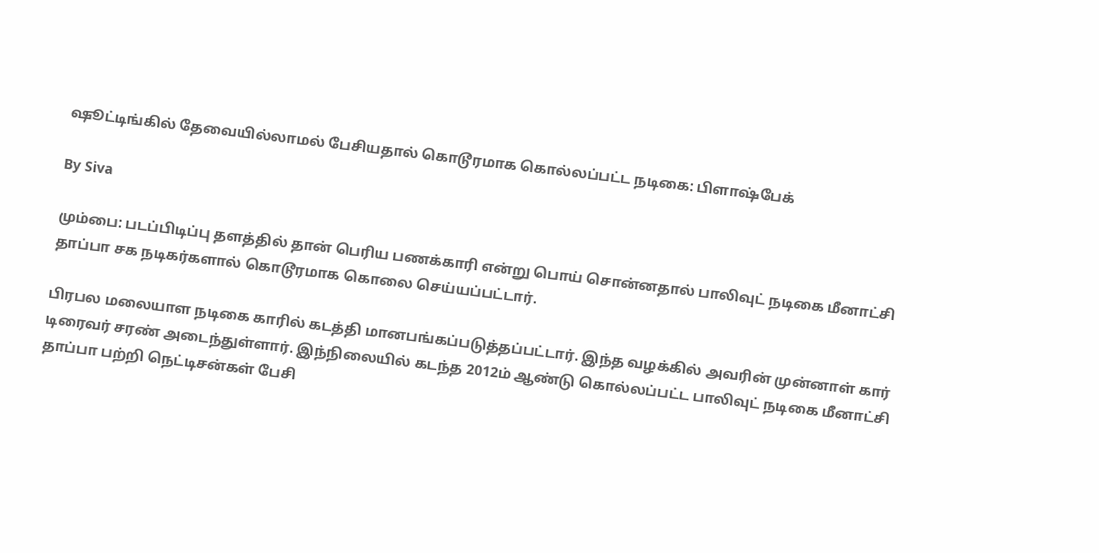ஷூட்டிங்கில் தேவையில்லாமல் பேசியதால் கொடூரமாக கொல்லப்பட்ட நடிகை: பிளாஷ்பேக்

By Siva

மும்பை: படப்பிடிப்பு தளத்தில் தான் பெரிய பணக்காரி என்று பொய் சொன்னதால் பாலிவுட் நடிகை மீனாட்சி தாப்பா சக நடிகர்களால் கொடூரமாக கொலை செய்யப்பட்டார்.

பிரபல மலையாள நடிகை காரில் கடத்தி மானபங்கப்படுத்தப்பட்டார். இந்த வழக்கில் அவரின் முன்னாள் கார் டிரைவர் சரண் அடைந்துள்ளார். இந்நிலையில் கடந்த 2012ம் ஆண்டு கொல்லப்பட்ட பாலிவுட் நடிகை மீனாட்சி தாப்பா பற்றி நெட்டிசன்கள் பேசி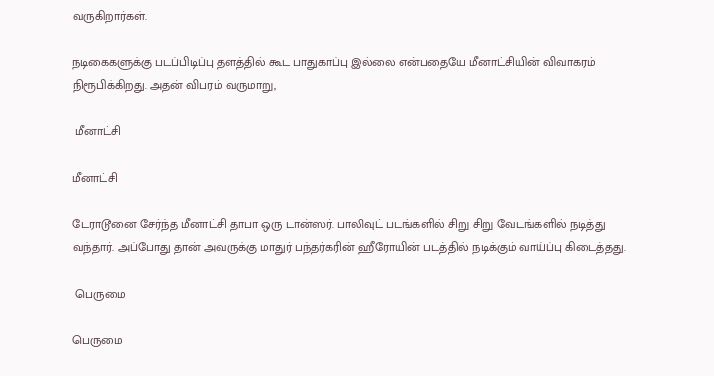வருகிறார்கள்.

நடிகைகளுக்கு படப்பிடிப்பு தளத்தில் கூட பாதுகாப்பு இல்லை என்பதையே மீனாட்சியின் விவாகரம் நிரூபிக்கிறது. அதன் விபரம் வருமாறு,

 மீனாட்சி

மீனாட்சி

டேராடூனை சேர்ந்த மீனாட்சி தாபா ஒரு டான்ஸர். பாலிவுட் படங்களில் சிறு சிறு வேடங்களில் நடித்து வந்தார். அப்போது தான் அவருக்கு மாதுர் பந்தர்கரின் ஹீரோயின் படத்தில் நடிக்கும் வாய்ப்பு கிடைத்தது.

 பெருமை

பெருமை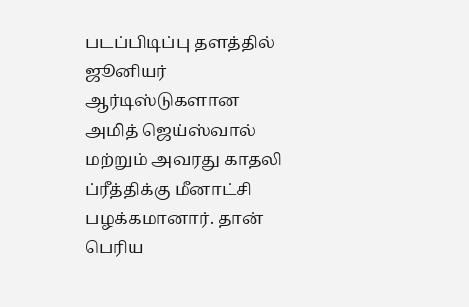படப்பிடிப்பு தளத்தில் ஜூனியர் ஆர்டிஸ்டுகளான அமித் ஜெய்ஸ்வால் மற்றும் அவரது காதலி ப்ரீத்திக்கு மீனாட்சி பழக்கமானார். தான் பெரிய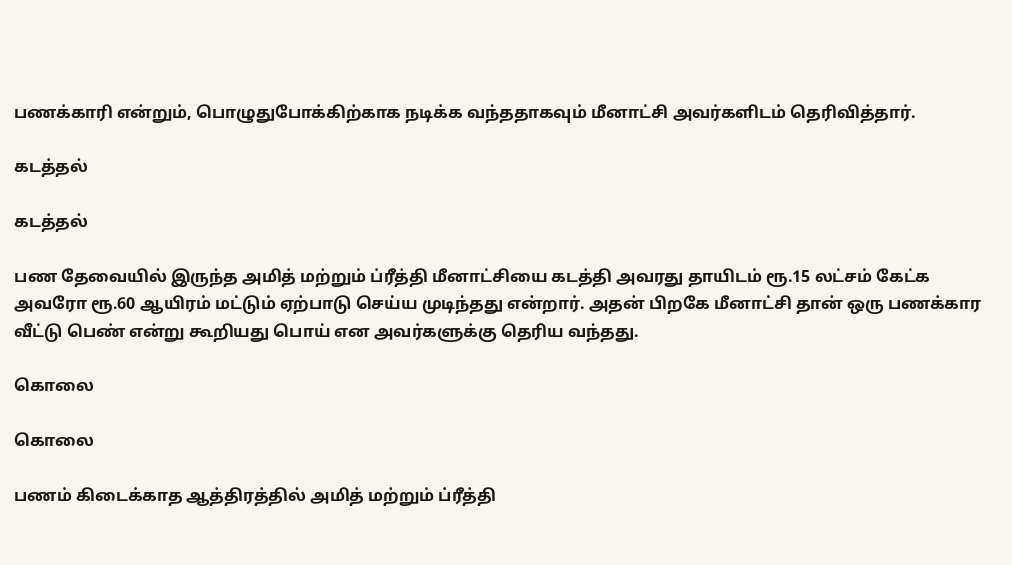பணக்காரி என்றும், பொழுதுபோக்கிற்காக நடிக்க வந்ததாகவும் மீனாட்சி அவர்களிடம் தெரிவித்தார்.

கடத்தல்

கடத்தல்

பண தேவையில் இருந்த அமித் மற்றும் ப்ரீத்தி மீனாட்சியை கடத்தி அவரது தாயிடம் ரூ.15 லட்சம் கேட்க அவரோ ரூ.60 ஆயிரம் மட்டும் ஏற்பாடு செய்ய முடிந்தது என்றார். அதன் பிறகே மீனாட்சி தான் ஒரு பணக்கார வீட்டு பெண் என்று கூறியது பொய் என அவர்களுக்கு தெரிய வந்தது.

கொலை

கொலை

பணம் கிடைக்காத ஆத்திரத்தில் அமித் மற்றும் ப்ரீத்தி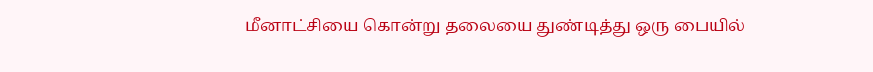மீனாட்சியை கொன்று தலையை துண்டித்து ஒரு பையில்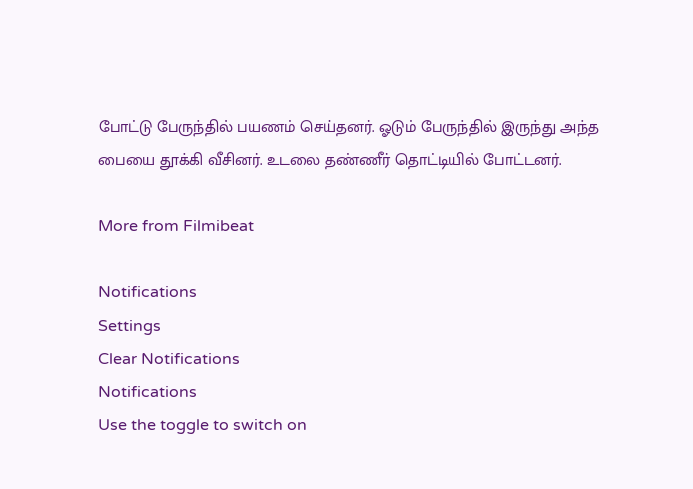போட்டு பேருந்தில் பயணம் செய்தனர். ஓடும் பேருந்தில் இருந்து அந்த பையை தூக்கி வீசினர். உடலை தண்ணீர் தொட்டியில் போட்டனர்.

More from Filmibeat

Notifications
Settings
Clear Notifications
Notifications
Use the toggle to switch on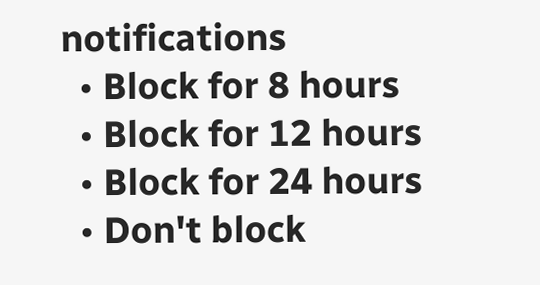notifications
  • Block for 8 hours
  • Block for 12 hours
  • Block for 24 hours
  • Don't block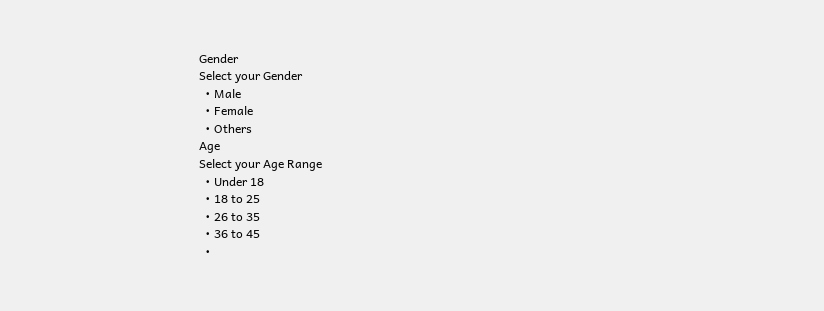Gender
Select your Gender
  • Male
  • Female
  • Others
Age
Select your Age Range
  • Under 18
  • 18 to 25
  • 26 to 35
  • 36 to 45
  •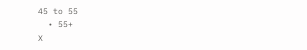45 to 55
  • 55+
X